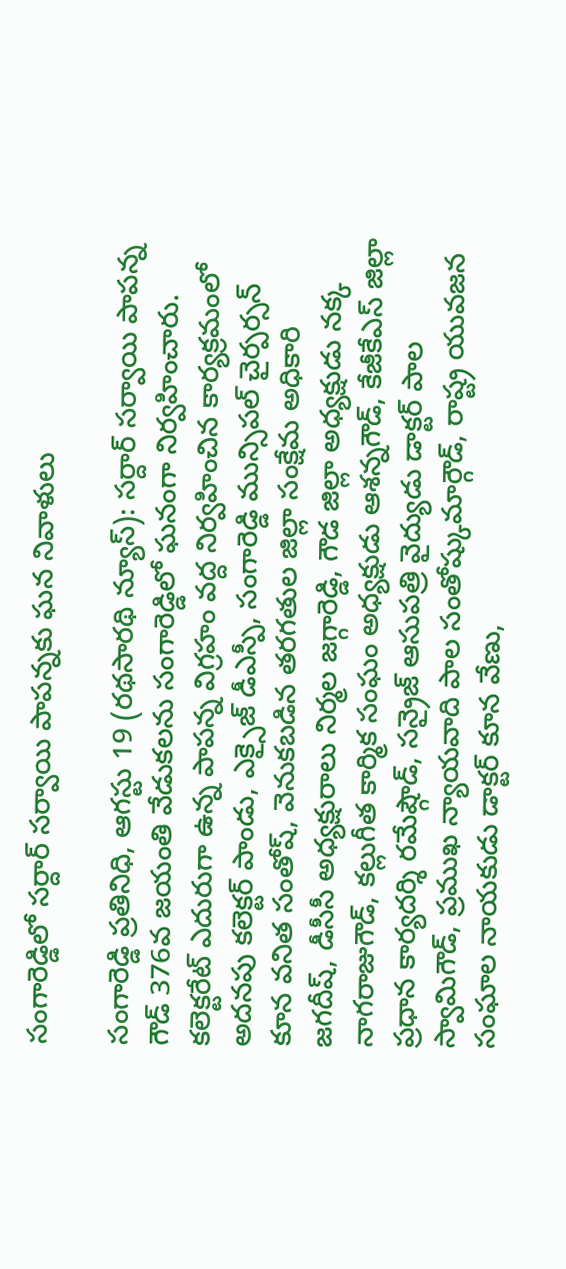సంగారెడ్డిలో సర్దార్ సర్వాయి పాపన్నకు ఘన నివాళులు

సంగారెడ్డి ప్రతినిధి, ఆగస్టు 19 (రథసారథి న్యూస్): సర్దార్ సర్వాయి పాపన్న గౌడ్ 376వ జయంతి వేడుకలను సంగారెడ్డిలో ఘనంగా నిర్వహించారు. కలెక్టరేట్ ఎదురుగా ఉన్న పాపన్న విగ్రహం వద్ద నిర్వహించిన కార్యక్రమంలో అదనపు కలెక్టర్ పాండు, ఎక్సైజ్ డీఎస్పీ, సంగారెడ్డి మున్సిపల్ చైర్పర్సన్ కూన వనిత సంతోష్, వెనుకబడిన తరగతుల జిల్లా సంక్షేమ అధికారి జగదీష్, డీసీసీ అధ్యక్షురాలు నిర్మల జగ్గారెడ్డి, గౌడ జిల్లా అధ్యక్షుడు నక్క నాగరాజుగౌడ్, కల్లుగీత కార్మిక సంఘం అధ్యక్షుడు ఆశన్నగౌడ్, కేజీకేఎస్ జిల్లా ప్రధాన కార్యదర్శి రమేష్గౌడ్, సన్రైజ్ ఆసుపత్రి వైద్యుడు డాక్టర్ పాల స్వామిగౌడ్, ప్రముఖ న్యాయవాది పాల సంతోష్కుమార్గౌడ్, రాష్ట్ర యువజన సంఘాల నాయకుడు డాక్టర్ కూన వేణు,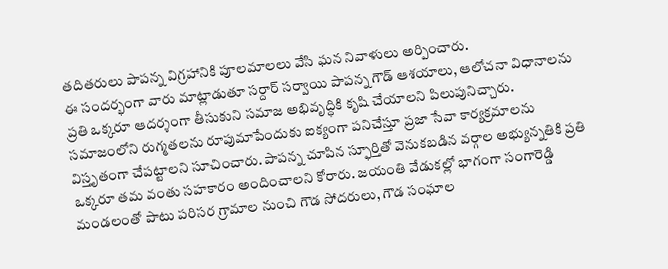తదితరులు పాపన్న విగ్రహానికి పూలమాలలు వేసి ఘన నివాళులు అర్పించారు.
ఈ సందర్భంగా వారు మాట్లాడుతూ సర్దార్ సర్వాయి పాపన్న గౌడ్ ఆశయాలు, ఆలోచనా విధానాలను ప్రతి ఒక్కరూ ఆదర్శంగా తీసుకుని సమాజ అభివృద్ధికి కృషి చేయాలని పిలుపునిచ్చారు. సమాజంలోని రుగ్మతలను రూపుమాపేందుకు ఐక్యంగా పనిచేస్తూ ప్రజా సేవా కార్యక్రమాలను విస్తృతంగా చేపట్టాలని సూచించారు. పాపన్న చూపిన స్ఫూర్తితో వెనుకబడిన వర్గాల అభ్యున్నతికి ప్రతి ఒక్కరూ తమ వంతు సహకారం అందించాలని కోరారు. జయంతి వేడుకల్లో భాగంగా సంగారెడ్డి మండలంతో పాటు పరిసర గ్రామాల నుంచి గౌడ సోదరులు, గౌడ సంఘాల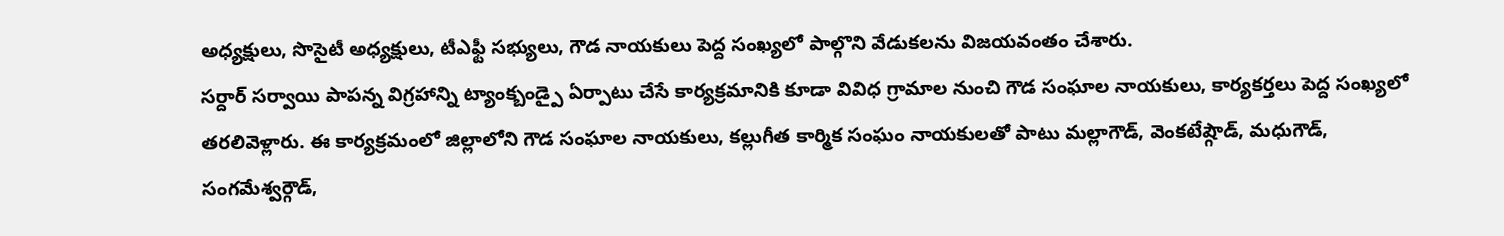అధ్యక్షులు, సొసైటీ అధ్యక్షులు, టీఎఫ్టీ సభ్యులు, గౌడ నాయకులు పెద్ద సంఖ్యలో పాల్గొని వేడుకలను విజయవంతం చేశారు.
సర్దార్ సర్వాయి పాపన్న విగ్రహాన్ని ట్యాంక్బండ్పై ఏర్పాటు చేసే కార్యక్రమానికి కూడా వివిధ గ్రామాల నుంచి గౌడ సంఘాల నాయకులు, కార్యకర్తలు పెద్ద సంఖ్యలో తరలివెళ్లారు. ఈ కార్యక్రమంలో జిల్లాలోని గౌడ సంఘాల నాయకులు, కల్లుగీత కార్మిక సంఘం నాయకులతో పాటు మల్లాగౌడ్, వెంకటేష్గౌడ్, మధుగౌడ్, సంగమేశ్వర్గౌడ్,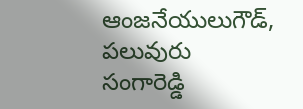ఆంజనేయులుగౌడ్, పలువురు సంగారెడ్డి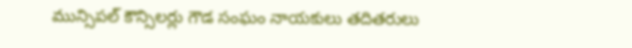మున్సిపల్ కౌన్సిలర్లు గౌడ సంఘం నాయకులు తదితరులు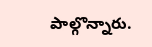పాల్గొన్నారు.